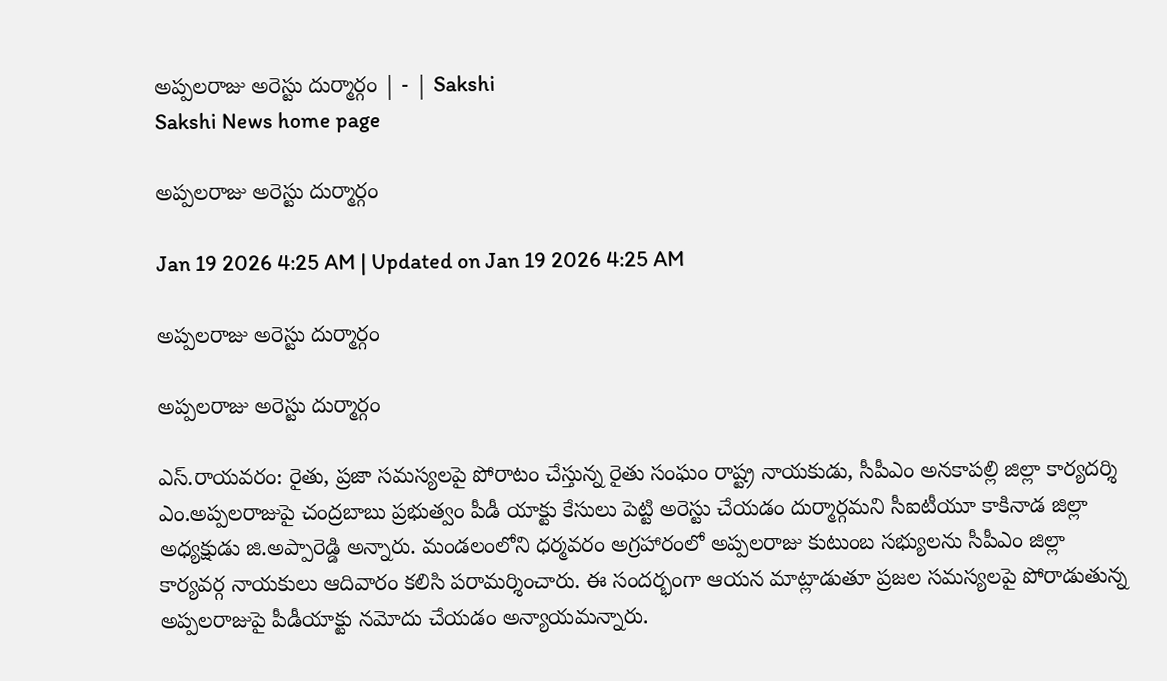అప్పలరాజు అరెస్టు దుర్మార్గం | - | Sakshi
Sakshi News home page

అప్పలరాజు అరెస్టు దుర్మార్గం

Jan 19 2026 4:25 AM | Updated on Jan 19 2026 4:25 AM

అప్పలరాజు అరెస్టు దుర్మార్గం

అప్పలరాజు అరెస్టు దుర్మార్గం

ఎస్‌.రాయవరం: రైతు, ప్రజా సమస్యలపై పోరాటం చేస్తున్న రైతు సంఘం రాష్ట్ర నాయకుడు, సీపీఎం అనకాపల్లి జిల్లా కార్యదర్శి ఎం.అప్పలరాజుపై చంద్రబాబు ప్రభుత్వం పీడీ యాక్టు కేసులు పెట్టి అరెస్టు చేయడం దుర్మార్గమని సీఐటీయూ కాకినాడ జిల్లా అధ్యక్షుడు జి.అప్పారెడ్డి అన్నారు. మండలంలోని ధర్మవరం అగ్రహారంలో అప్పలరాజు కుటుంబ సభ్యులను సీపీఎం జిల్లా కార్యవర్గ నాయకులు ఆదివారం కలిసి పరామర్శించారు. ఈ సందర్భంగా ఆయన మాట్లాడుతూ ప్రజల సమస్యలపై పోరాడుతున్న అప్పలరాజుపై పీడీయాక్టు నమోదు చేయడం అన్యాయమన్నారు.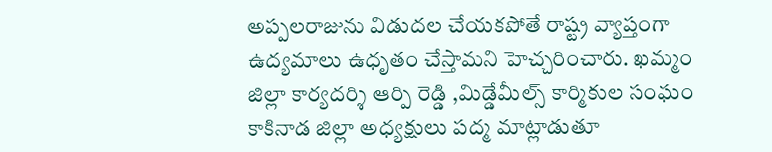అప్పలరాజును విడుదల చేయకపోతే రాష్ట్ర వ్యాప్తంగా ఉద్యమాలు ఉధృతం చేస్తామని హెచ్చరించారు. ఖమ్మం జిల్లా కార్యదర్శి ఆర్పి రెడ్డి ,మిడ్డేమీల్స్‌ కార్మికుల సంఘం కాకినాడ జిల్లా అధ్యక్షులు పద్మ మాట్లాడుతూ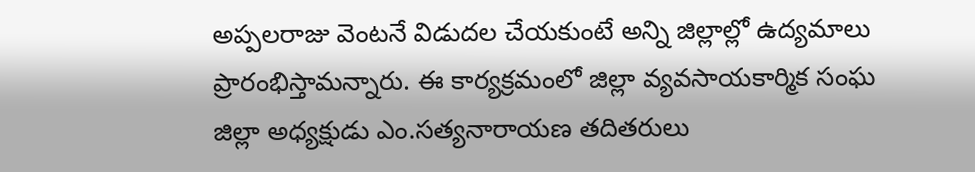అప్పలరాజు వెంటనే విడుదల చేయకుంటే అన్ని జిల్లాల్లో ఉద్యమాలు ప్రారంభిస్తామన్నారు. ఈ కార్యక్రమంలో జిల్లా వ్యవసాయకార్మిక సంఘ జిల్లా అధ్యక్షుడు ఎం.సత్యనారాయణ తదితరులు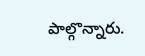పాల్గొన్నారు.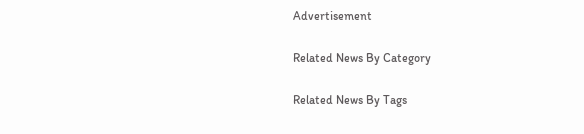Advertisement

Related News By Category

Related News By Tags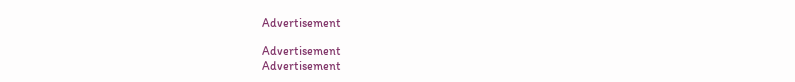Advertisement

Advertisement
Advertisement